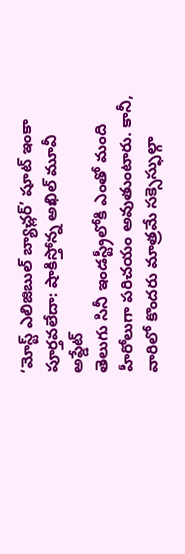‘మోస్ట్ ఎలిజిబుల్ బ్యాచ్లర్’ షూట్ ఇంకా పూర్తవలేదా: షాకిస్తోన్న అఖిల్ మూవీ అప్డేట్
తెలుగు సినీ ఇండస్ట్రీలోకి ఎంతో మంది హీరోలుగా పరిచయం అవుతుంటారు. కానీ, వారిలో కొందరు మాత్రమే సక్సెస్ఫుల్గా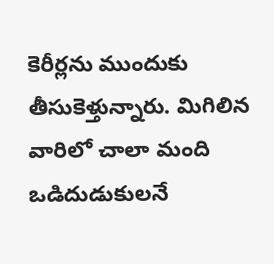కెరీర్లను ముందుకు తీసుకెళ్తున్నారు. మిగిలిన వారిలో చాలా మంది ఒడిదుడుకులనే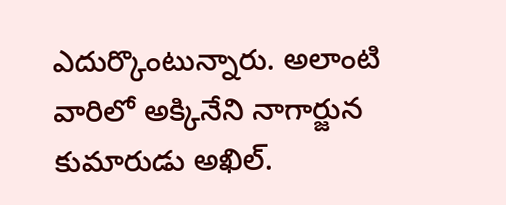ఎదుర్కొంటున్నారు. అలాంటి వారిలో అక్కినేని నాగార్జున కుమారుడు అఖిల్.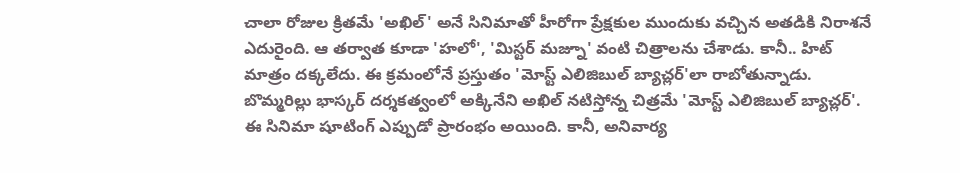చాలా రోజుల క్రితమే 'అఖిల్' అనే సినిమాతో హీరోగా ప్రేక్షకుల ముందుకు వచ్చిన అతడికి నిరాశనే ఎదురైంది. ఆ తర్వాత కూడా 'హలో', 'మిస్టర్ మజ్నూ' వంటి చిత్రాలను చేశాడు. కానీ.. హిట్ మాత్రం దక్కలేదు. ఈ క్రమంలోనే ప్రస్తుతం 'మోస్ట్ ఎలిజిబుల్ బ్యాచ్లర్'లా రాబోతున్నాడు.
బొమ్మరిల్లు భాస్కర్ దర్శకత్వంలో అక్కినేని అఖిల్ నటిస్తోన్న చిత్రమే 'మోస్ట్ ఎలిజిబుల్ బ్యాచ్లర్'. ఈ సినిమా షూటింగ్ ఎప్పుడో ప్రారంభం అయింది. కానీ, అనివార్య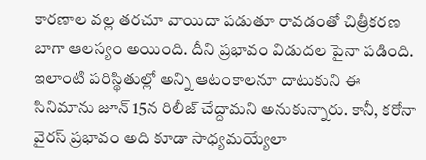కారణాల వల్ల తరచూ వాయిదా పడుతూ రావడంతో చిత్రీకరణ బాగా ఆలస్యం అయింది. దీని ప్రభావం విడుదల పైనా పడింది. ఇలాంటి పరిస్థితుల్లో అన్ని ఆటంకాలనూ దాటుకుని ఈ సినిమాను జూన్ 15న రిలీజ్ చేద్దామని అనుకున్నారు. కానీ, కరోనా వైరస్ ప్రభావం అది కూడా సాధ్యమయ్యేలా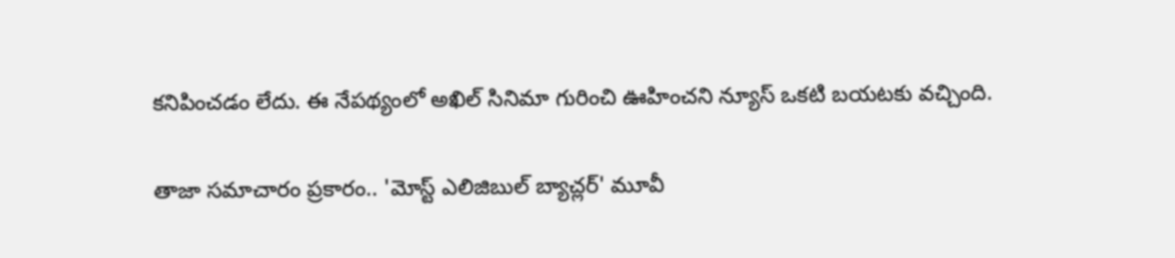కనిపించడం లేదు. ఈ నేపథ్యంలో అఖిల్ సినిమా గురించి ఊహించని న్యూస్ ఒకటి బయటకు వచ్చింది.

తాజా సమాచారం ప్రకారం.. 'మోస్ట్ ఎలిజిబుల్ బ్యాచ్లర్' మూవీ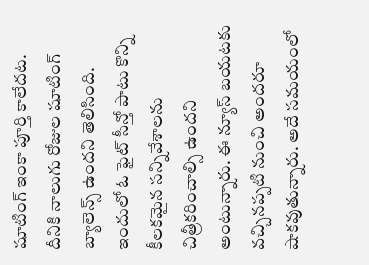షూటింగ్ ఇంకా పూర్తి కాలేదట. దీనికి నాలుగు రోజుల షూటింగ్ బ్యాలెన్స్ ఉందని తెలిసింది. ఇందులో ఓ ఫైట్ సీన్తో పాటు కొన్ని కీలకమైన సన్నివేశాలను చిత్రీకరించాల్సి ఉందని అంటున్నారు. ఈ న్యూస్ బయటకు వచ్చినప్పటి నుంచి అందరూ షాకవుతున్నారు. అదే సమయంలో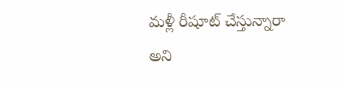మళ్లీ రీషూట్ చేస్తున్నారా అని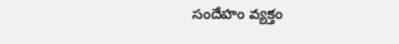సందేహం వ్యక్తం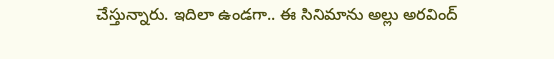చేస్తున్నారు. ఇదిలా ఉండగా.. ఈ సినిమాను అల్లు అరవింద్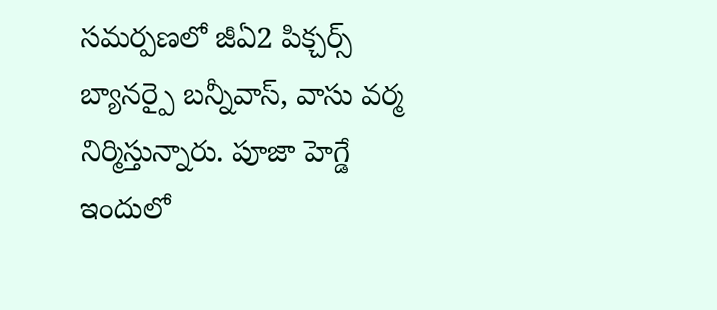సమర్పణలో జీఏ2 పిక్చర్స్ బ్యానర్పై బన్నీవాస్, వాసు వర్మ నిర్మిస్తున్నారు. పూజా హెగ్డే ఇందులో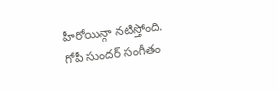హీరోయిన్గా నటిస్తోంది. గోపీ సుందర్ సంగీతం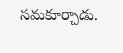సమకూర్చాడు.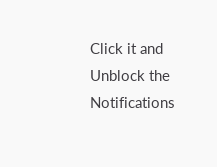Click it and Unblock the Notifications